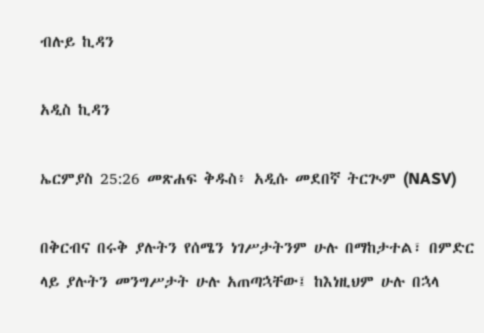ብሉይ ኪዳን

አዲስ ኪዳን

ኤርምያስ 25:26 መጽሐፍ ቅዱስ፥ አዲሱ መደበኛ ትርጒም (NASV)

በቅርብና በሩቅ ያሉትን የሰሜን ነገሥታትንም ሁሉ በማከታተል፣ በምድር ላይ ያሉትን መንግሥታት ሁሉ አጠጣኋቸው፤ ከእነዚህም ሁሉ በኋላ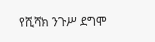የሺሻክ ንጉሥ ደግሞ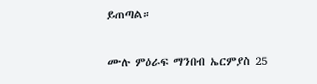ይጠጣል።

ሙሉ ምዕራፍ ማንበብ ኤርምያስ 25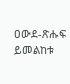ዐውደ-ጽሑፍ ይመልከቱ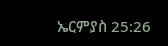ኤርምያስ 25:26